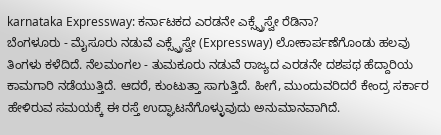karnataka Expressway: ಕರ್ನಾಟಕದ ಎರಡನೇ ಎಕ್ಸ್ಪ್ರೆಸ್ವೇ ರೆಡಿನಾ?
ಬೆಂಗಳೂರು - ಮೈಸೂರು ನಡುವೆ ಎಕ್ಸ್ಪ್ರೆಸ್ವೇ (Expressway) ಲೋಕಾರ್ಪಣೆಗೊಂಡು ಹಲವು ತಿಂಗಳು ಕಳೆದಿದೆ. ನೆಲಮಂಗಲ - ತುಮಕೂರು ನಡುವೆ ರಾಜ್ಯದ ಎರಡನೇ ದಶಪಥ ಹೆದ್ದಾರಿಯ ಕಾಮಗಾರಿ ನಡೆಯುತ್ತಿದೆ. ಆದರೆ, ಕುಂಟುತ್ತಾ ಸಾಗುತ್ತಿದೆ. ಹೀಗೆ, ಮುಂದುವರಿದರೆ ಕೇಂದ್ರ ಸರ್ಕಾರ ಹೇಳಿರುವ ಸಮಯಕ್ಕೆ ಈ ರಸ್ತೆ ಉದ್ಘಾಟನೆಗೊಳ್ಳುವುದು ಅನುಮಾನವಾಗಿದೆ.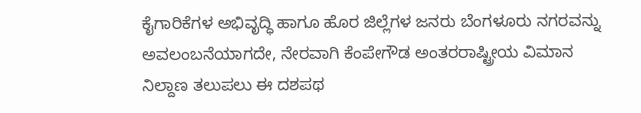ಕೈಗಾರಿಕೆಗಳ ಅಭಿವೃದ್ಧಿ ಹಾಗೂ ಹೊರ ಜಿಲ್ಲೆಗಳ ಜನರು ಬೆಂಗಳೂರು ನಗರವನ್ನು ಅವಲಂಬನೆಯಾಗದೇ, ನೇರವಾಗಿ ಕೆಂಪೇಗೌಡ ಅಂತರರಾಷ್ಟ್ರೀಯ ವಿಮಾನ ನಿಲ್ದಾಣ ತಲುಪಲು ಈ ದಶಪಥ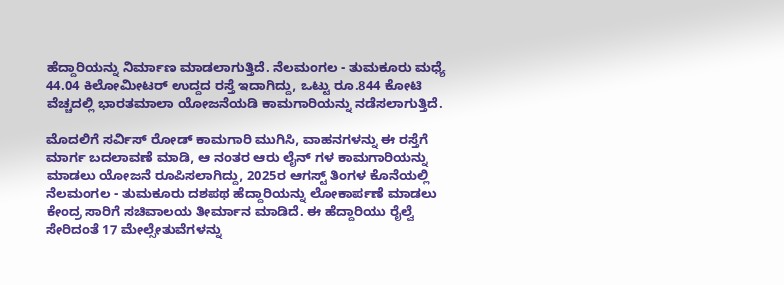ಹೆದ್ದಾರಿಯನ್ನು ನಿರ್ಮಾಣ ಮಾಡಲಾಗುತ್ತಿದೆ. ನೆಲಮಂಗಲ - ತುಮಕೂರು ಮಧ್ಯೆ 44.04 ಕಿಲೋಮೀಟರ್ ಉದ್ದದ ರಸ್ತೆ ಇದಾಗಿದ್ದು, ಒಟ್ಟು ರೂ.844 ಕೋಟಿ ವೆಚ್ಚದಲ್ಲಿ ಭಾರತಮಾಲಾ ಯೋಜನೆಯಡಿ ಕಾಮಗಾರಿಯನ್ನು ನಡೆಸಲಾಗುತ್ತಿದೆ.

ಮೊದಲಿಗೆ ಸರ್ವಿಸ್ ರೋಡ್ ಕಾಮಗಾರಿ ಮುಗಿಸಿ, ವಾಹನಗಳನ್ನು ಈ ರಸ್ತೆಗೆ ಮಾರ್ಗ ಬದಲಾವಣೆ ಮಾಡಿ, ಆ ನಂತರ ಆರು ಲೈನ್ ಗಳ ಕಾಮಗಾರಿಯನ್ನು ಮಾಡಲು ಯೋಜನೆ ರೂಪಿಸಲಾಗಿದ್ದು, 2025ರ ಆಗಸ್ಟ್ ತಿಂಗಳ ಕೊನೆಯಲ್ಲಿ ನೆಲಮಂಗಲ - ತುಮಕೂರು ದಶಪಥ ಹೆದ್ದಾರಿಯನ್ನು ಲೋಕಾರ್ಪಣೆ ಮಾಡಲು ಕೇಂದ್ರ ಸಾರಿಗೆ ಸಚಿವಾಲಯ ತೀರ್ಮಾನ ಮಾಡಿದೆ. ಈ ಹೆದ್ದಾರಿಯು ರೈಲ್ವೆ ಸೇರಿದಂತೆ 17 ಮೇಲ್ಸೇತುವೆಗಳನ್ನು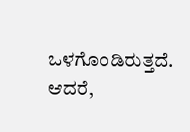ಒಳಗೊಂಡಿರುತ್ತದೆ.
ಆದರೆ,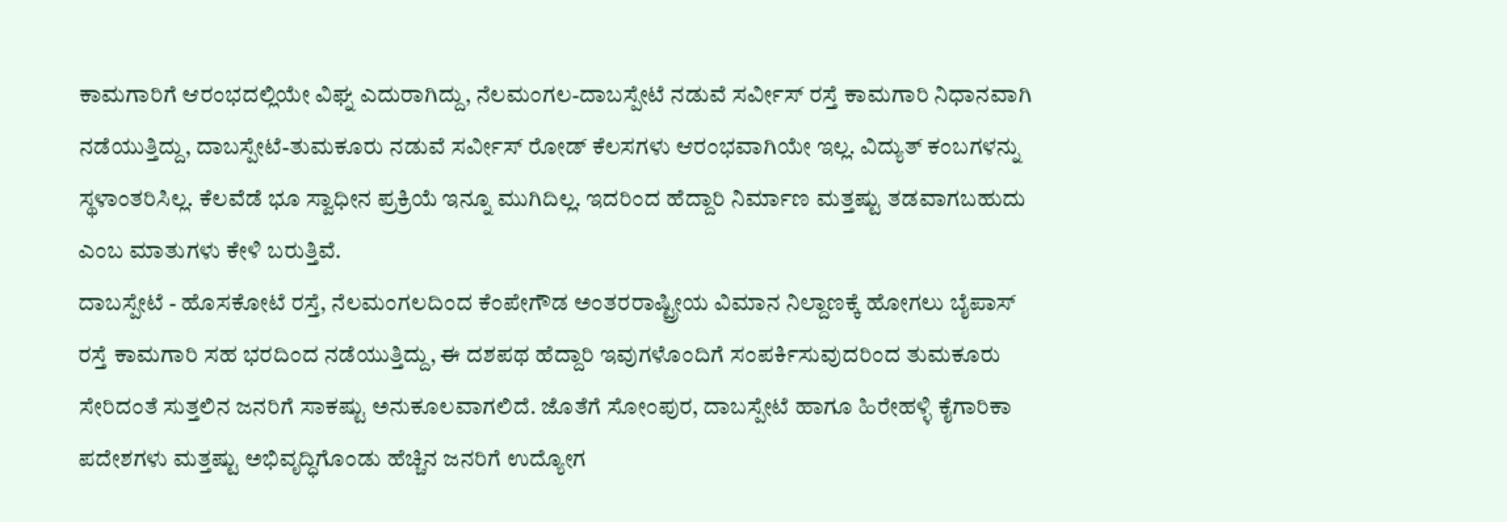ಕಾಮಗಾರಿಗೆ ಆರಂಭದಲ್ಲಿಯೇ ವಿಘ್ನ ಎದುರಾಗಿದ್ದು, ನೆಲಮಂಗಲ-ದಾಬಸ್ಪೇಟೆ ನಡುವೆ ಸರ್ವೀಸ್ ರಸ್ತೆ ಕಾಮಗಾರಿ ನಿಧಾನವಾಗಿ ನಡೆಯುತ್ತಿದ್ದು, ದಾಬಸ್ಪೇಟೆ-ತುಮಕೂರು ನಡುವೆ ಸರ್ವೀಸ್ ರೋಡ್ ಕೆಲಸಗಳು ಆರಂಭವಾಗಿಯೇ ಇಲ್ಲ. ವಿದ್ಯುತ್ ಕಂಬಗಳನ್ನು ಸ್ಥಳಾಂತರಿಸಿಲ್ಲ. ಕೆಲವೆಡೆ ಭೂ ಸ್ವಾಧೀನ ಪ್ರಕ್ರಿಯೆ ಇನ್ನೂ ಮುಗಿದಿಲ್ಲ. ಇದರಿಂದ ಹೆದ್ದಾರಿ ನಿರ್ಮಾಣ ಮತ್ತಷ್ಟು ತಡವಾಗಬಹುದು ಎಂಬ ಮಾತುಗಳು ಕೇಳಿ ಬರುತ್ತಿವೆ.
ದಾಬಸ್ಪೇಟೆ - ಹೊಸಕೋಟೆ ರಸ್ತೆ, ನೆಲಮಂಗಲದಿಂದ ಕೆಂಪೇಗೌಡ ಅಂತರರಾಷ್ಟ್ರೀಯ ವಿಮಾನ ನಿಲ್ದಾಣಕ್ಕೆ ಹೋಗಲು ಬೈಪಾಸ್ ರಸ್ತೆ ಕಾಮಗಾರಿ ಸಹ ಭರದಿಂದ ನಡೆಯುತ್ತಿದ್ದು, ಈ ದಶಪಥ ಹೆದ್ದಾರಿ ಇವುಗಳೊಂದಿಗೆ ಸಂಪರ್ಕಿಸುವುದರಿಂದ ತುಮಕೂರು ಸೇರಿದಂತೆ ಸುತ್ತಲಿನ ಜನರಿಗೆ ಸಾಕಷ್ಟು ಅನುಕೂಲವಾಗಲಿದೆ. ಜೊತೆಗೆ ಸೋಂಪುರ, ದಾಬಸ್ಪೇಟೆ ಹಾಗೂ ಹಿರೇಹಳ್ಳಿ ಕೈಗಾರಿಕಾ ಪದೇಶಗಳು ಮತ್ತಷ್ಟು ಅಭಿವೃದ್ಧಿಗೊಂಡು ಹೆಚ್ಚಿನ ಜನರಿಗೆ ಉದ್ಯೋಗ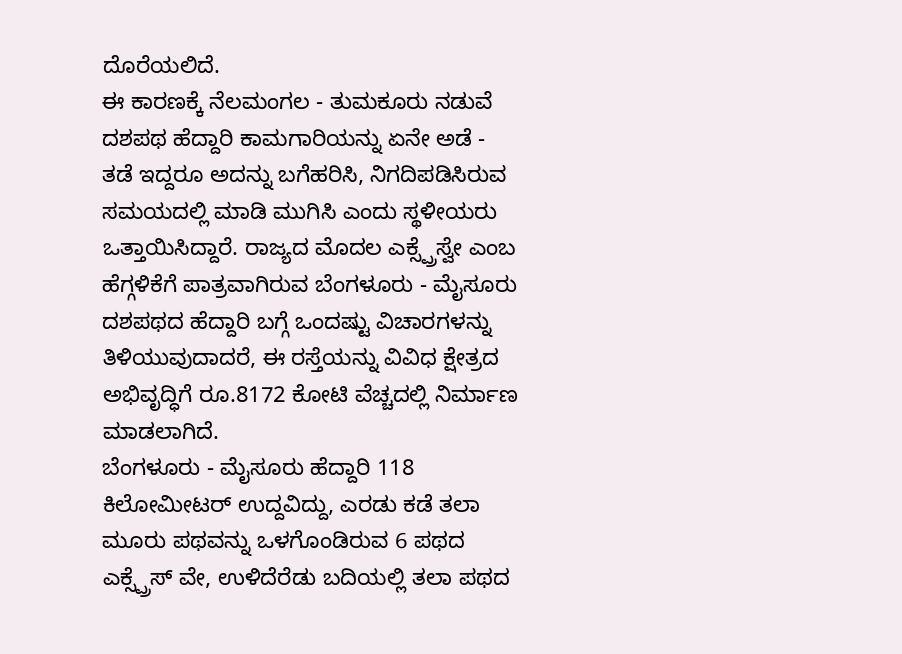ದೊರೆಯಲಿದೆ.
ಈ ಕಾರಣಕ್ಕೆ ನೆಲಮಂಗಲ - ತುಮಕೂರು ನಡುವೆ ದಶಪಥ ಹೆದ್ದಾರಿ ಕಾಮಗಾರಿಯನ್ನು ಏನೇ ಅಡೆ - ತಡೆ ಇದ್ದರೂ ಅದನ್ನು ಬಗೆಹರಿಸಿ, ನಿಗದಿಪಡಿಸಿರುವ ಸಮಯದಲ್ಲಿ ಮಾಡಿ ಮುಗಿಸಿ ಎಂದು ಸ್ಥಳೀಯರು ಒತ್ತಾಯಿಸಿದ್ದಾರೆ. ರಾಜ್ಯದ ಮೊದಲ ಎಕ್ಸ್ಪ್ರೆಸ್ವೇ ಎಂಬ ಹೆಗ್ಗಳಿಕೆಗೆ ಪಾತ್ರವಾಗಿರುವ ಬೆಂಗಳೂರು - ಮೈಸೂರು ದಶಪಥದ ಹೆದ್ದಾರಿ ಬಗ್ಗೆ ಒಂದಷ್ಟು ವಿಚಾರಗಳನ್ನು ತಿಳಿಯುವುದಾದರೆ, ಈ ರಸ್ತೆಯನ್ನು ವಿವಿಧ ಕ್ಷೇತ್ರದ ಅಭಿವೃದ್ಧಿಗೆ ರೂ.8172 ಕೋಟಿ ವೆಚ್ಚದಲ್ಲಿ ನಿರ್ಮಾಣ ಮಾಡಲಾಗಿದೆ.
ಬೆಂಗಳೂರು - ಮೈಸೂರು ಹೆದ್ದಾರಿ 118 ಕಿಲೋಮೀಟರ್ ಉದ್ದವಿದ್ದು, ಎರಡು ಕಡೆ ತಲಾ ಮೂರು ಪಥವನ್ನು ಒಳಗೊಂಡಿರುವ 6 ಪಥದ ಎಕ್ಸ್ಪ್ರೆಸ್ ವೇ, ಉಳಿದೆರೆಡು ಬದಿಯಲ್ಲಿ ತಲಾ ಪಥದ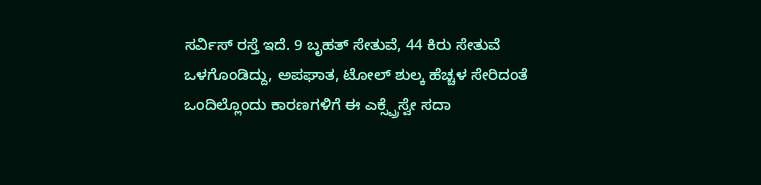ಸರ್ವಿಸ್ ರಸ್ತೆ ಇದೆ. 9 ಬೃಹತ್ ಸೇತುವೆ, 44 ಕಿರು ಸೇತುವೆ ಒಳಗೊಂಡಿದ್ದು, ಅಪಘಾತ, ಟೋಲ್ ಶುಲ್ಕ ಹೆಚ್ಚಳ ಸೇರಿದಂತೆ ಒಂದಿಲ್ಲೊಂದು ಕಾರಣಗಳಿಗೆ ಈ ಎಕ್ಸ್ಪ್ರೆಸ್ವೇ ಸದಾ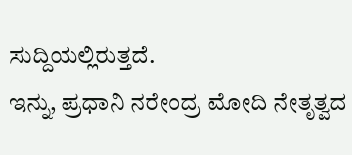ಸುದ್ದಿಯಲ್ಲಿರುತ್ತದೆ.
ಇನ್ನು, ಪ್ರಧಾನಿ ನರೇಂದ್ರ ಮೋದಿ ನೇತೃತ್ವದ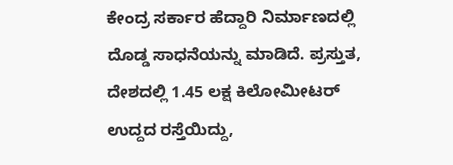ಕೇಂದ್ರ ಸರ್ಕಾರ ಹೆದ್ದಾರಿ ನಿರ್ಮಾಣದಲ್ಲಿ ದೊಡ್ಡ ಸಾಧನೆಯನ್ನು ಮಾಡಿದೆ. ಪ್ರಸ್ತುತ, ದೇಶದಲ್ಲಿ 1.45 ಲಕ್ಷ ಕಿಲೋಮೀಟರ್ ಉದ್ದದ ರಸ್ತೆಯಿದ್ದು,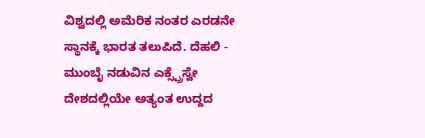ವಿಶ್ವದಲ್ಲಿ ಅಮೆರಿಕ ನಂತರ ಎರಡನೇ ಸ್ಥಾನಕ್ಕೆ ಭಾರತ ತಲುಪಿದೆ. ದೆಹಲಿ - ಮುಂಬೈ ನಡುವಿನ ಎಕ್ಸ್ಪ್ರೆಸ್ವೇ ದೇಶದಲ್ಲಿಯೇ ಅತ್ಯಂತ ಉದ್ದದ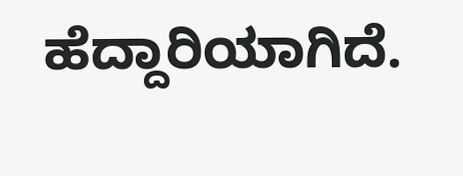ಹೆದ್ದಾರಿಯಾಗಿದೆ.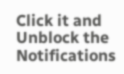Click it and Unblock the Notifications